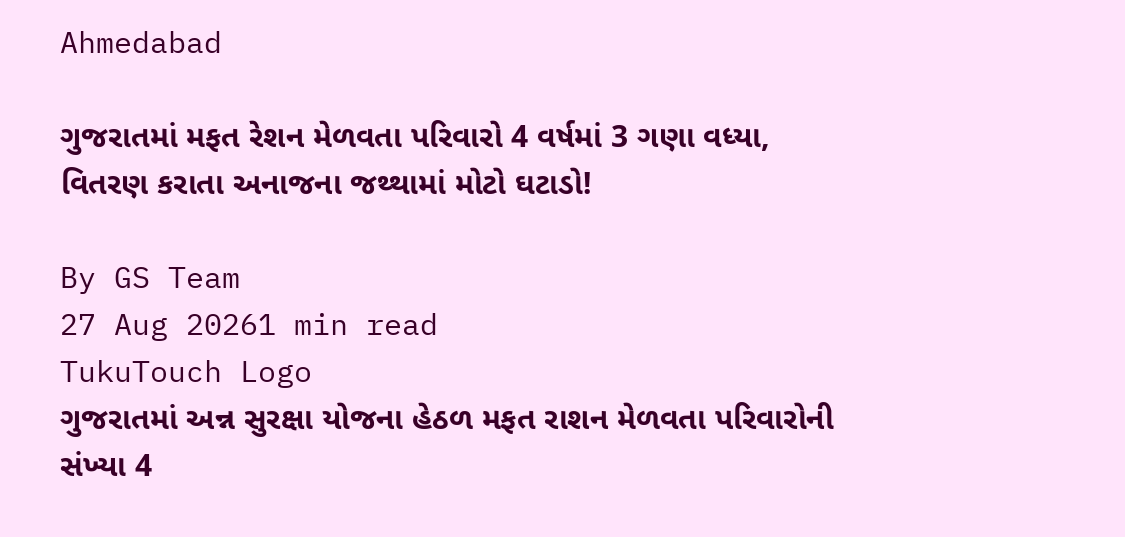Ahmedabad

ગુજરાતમાં મફત રેશન મેળવતા પરિવારો 4 વર્ષમાં 3 ગણા વધ્યા, વિતરણ કરાતા અનાજના જથ્થામાં મોટો ઘટાડો!

By GS Team
27 Aug 20261 min read
TukuTouch Logo
ગુજરાતમાં અન્ન સુરક્ષા યોજના હેઠળ મફત રાશન મેળવતા પરિવારોની સંખ્યા 4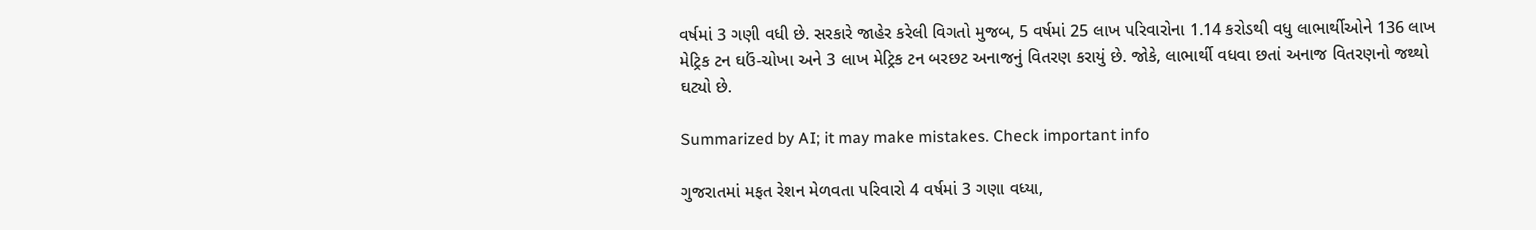વર્ષમાં 3 ગણી વધી છે. સરકારે જાહેર કરેલી વિગતો મુજબ, 5 વર્ષમાં 25 લાખ પરિવારોના 1.14 કરોડથી વધુ લાભાર્થીઓને 136 લાખ મેટ્રિક ટન ઘઉં-ચોખા અને 3 લાખ મેટ્રિક ટન બરછટ અનાજનું વિતરણ કરાયું છે. જોકે, લાભાર્થી વધવા છતાં અનાજ વિતરણનો જથ્થો ઘટ્યો છે.

Summarized by AI; it may make mistakes. Check important info

ગુજરાતમાં મફત રેશન મેળવતા પરિવારો 4 વર્ષમાં 3 ગણા વધ્યા,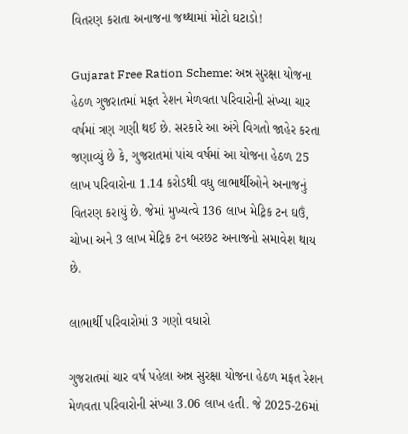વિતરણ કરાતા અનાજના જથ્થામાં મોટો ઘટાડો!

Gujarat Free Ration Scheme: અન્ન સુરક્ષા યોજના હેઠળ ગુજરાતમાં મફત રેશન મેળવતા પરિવારોની સંખ્યા ચાર વર્ષમાં ત્રણ ગણી થઈ છે. સરકારે આ અંગે વિગતો જાહેર કરતા જણાવ્યું છે કે, ગુજરાતમાં પાંચ વર્ષમાં આ યોજના હેઠળ 25 લાખ પરિવારોના 1.14 કરોડથી વધુ લાભાર્થીઓને અનાજનું વિતરણ કરાયું છે. જેમાં મુખ્યત્વે 136 લાખ મેટ્રિક ટન ઘઉં, ચોખા અને 3 લાખ મેટ્રિક ટન બરછટ અનાજનો સમાવેશ થાય છે.

લાભાર્થી પરિવારોમાં 3 ગણો વધારો

ગુજરાતમાં ચાર વર્ષ પહેલા અન્ન સુરક્ષા યોજના હેઠળ મફત રેશન મેળવતા પરિવારોની સંખ્યા 3.06 લાખ હતી. જે 2025-26માં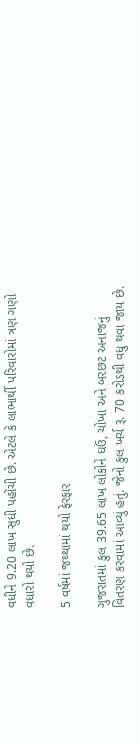વધીને 9.20 લાખ સુધી પહોંચી છે. એટલે કે લાભાર્થી પરિવારોમાં ત્રણ ગણો વધારો થયો છે.

5 વર્ષમાં જથ્થામાં થયો ફેરફાર

ગુજરાતમાં કુલ 39.65 લાખ લોકોને ઘઉં, ચોખા અને બરછટ અનાજનું વિતરણ કરવામાં આવ્યું હતું. જેનો કુલ ખર્ચ રૂ. 70 કરોડથી વધુ થવા જાય છે.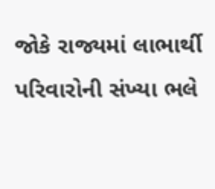જોકે રાજ્યમાં લાભાર્થી પરિવારોની સંખ્યા ભલે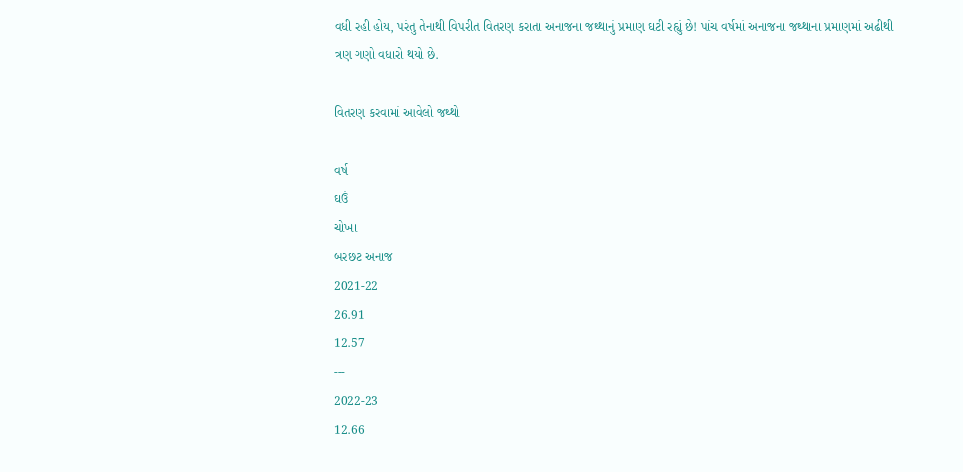વધી રહી હોય, પરંતુ તેનાથી વિપરીત વિતરણ કરાતા અનાજના જથ્થાનું પ્રમાણ ઘટી રહ્યું છે! પાંચ વર્ષમાં અનાજના જથ્થાના પ્રમાણમાં અઢીથી ત્રણ ગણો વધારો થયો છે.

વિતરણ કરવામાં આવેલો જથ્થો

વર્ષ
ઘઉં
ચોખા
બરછટ અનાજ
2021-22
26.91
12.57
---
2022-23
12.66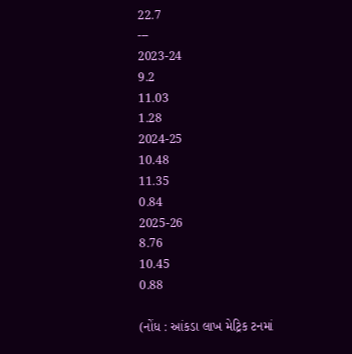22.7
---
2023-24
9.2
11.03
1.28
2024-25
10.48
11.35
0.84
2025-26
8.76
10.45
0.88

(નોંધ : આંકડા લાખ મેટ્રિક ટનમાં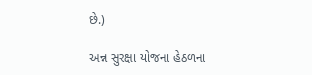છે.)

અન્ન સુરક્ષા યોજના હેઠળના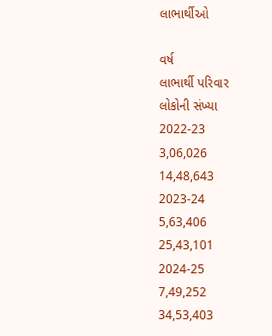લાભાર્થીઓ

વર્ષ
લાભાર્થી પરિવાર
લોકોની સંખ્યા
2022-23
3,06,026
14,48,643
2023-24
5,63,406
25,43,101
2024-25
7,49,252
34,53,403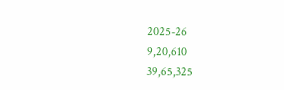2025-26
9,20,610
39,65,325